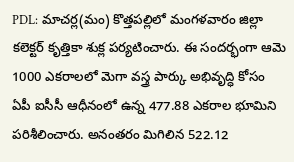PDL: మాచర్ల(మం) కొత్తపల్లిలో మంగళవారం జిల్లా కలెక్టర్ కృత్తికా శుక్ల పర్యటించారు. ఈ సందర్భంగా ఆమె 1000 ఎకరాలలో మెగా వస్త్ర పార్కు అభివృద్ధి కోసం ఏపీ ఐసీసీ ఆధీనంలో ఉన్న 477.88 ఎకరాల భూమిని పరిశీలించారు. అనంతరం మిగిలిన 522.12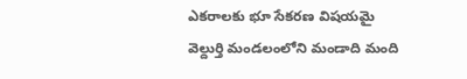ఎకరాలకు భూ సేకరణ విషయమై వెల్దుర్తి మండలంలోని మండాది మంది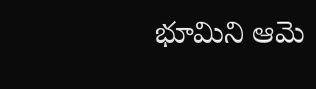భూమిని ఆమె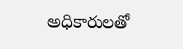అధికారులతో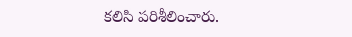కలిసి పరిశీలించారు.